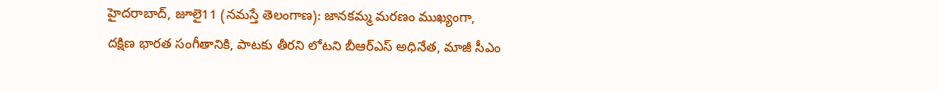హైదరాబాద్, జూలై11 (నమస్తే తెలంగాణ): జానకమ్మ మరణం ముఖ్యంగా, దక్షిణ భారత సంగీతానికి, పాటకు తీరని లోటని బీఆర్ఎస్ అధినేత, మాజీ సీఎం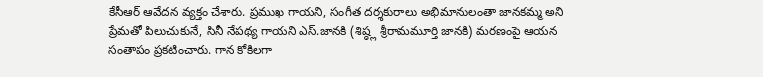కేసీఆర్ ఆవేదన వ్యక్తం చేశారు. ప్రముఖ గాయని, సంగీత దర్శకురాలు అభిమానులంతా జానకమ్మ అని ప్రేమతో పిలుచుకునే, సినీ నేపథ్య గాయని ఎస్.జానకి (శిష్ఠ్ల శ్రీరామమూర్తి జానకి) మరణంపై ఆయన సంతాపం ప్రకటించారు. గాన కోకిలగా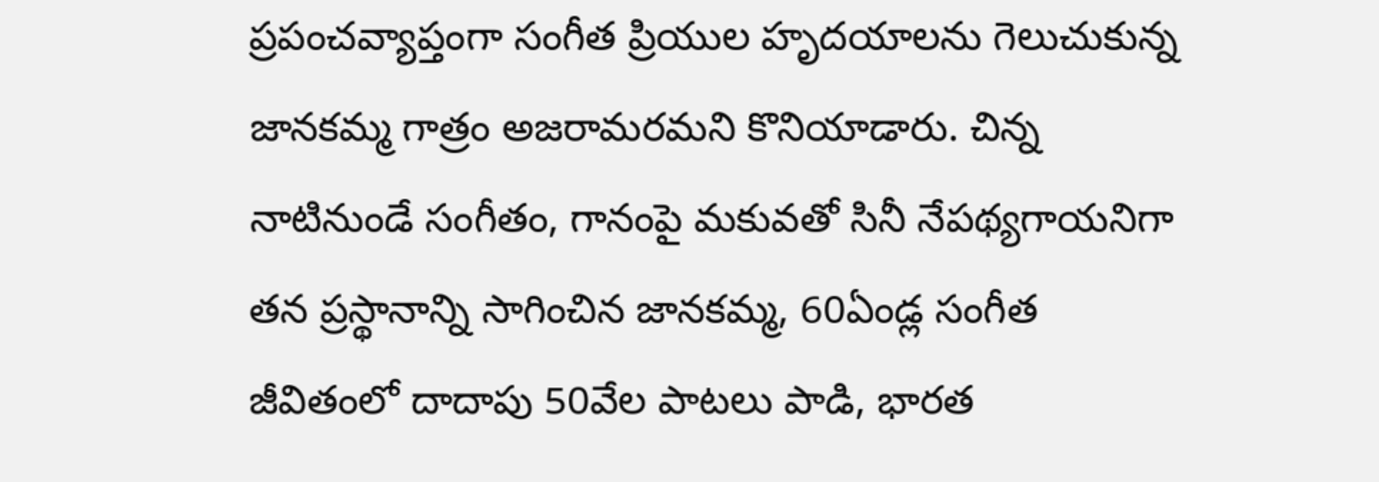ప్రపంచవ్యాప్తంగా సంగీత ప్రియుల హృదయాలను గెలుచుకున్న జానకమ్మ గాత్రం అజరామరమని కొనియాడారు. చిన్న నాటినుండే సంగీతం, గానంపై మకువతో సినీ నేపథ్యగాయనిగా తన ప్రస్థానాన్ని సాగించిన జానకమ్మ, 60ఏండ్ల సంగీత జీవితంలో దాదాపు 50వేల పాటలు పాడి, భారత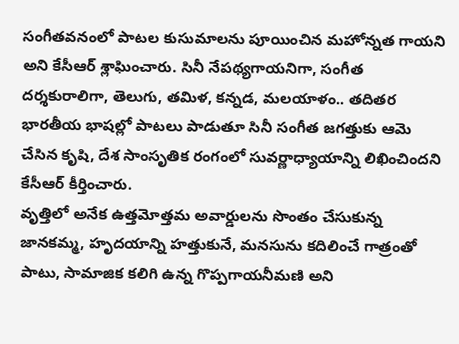సంగీతవనంలో పాటల కుసుమాలను పూయించిన మహోన్నత గాయని అని కేసీఆర్ శ్లాఘించారు. సినీ నేపథ్యగాయనిగా, సంగీత దర్శకురాలిగా, తెలుగు, తమిళ, కన్నడ, మలయాళం.. తదితర భారతీయ భాషల్లో పాటలు పాడుతూ సినీ సంగీత జగత్తుకు ఆమె చేసిన కృషి, దేశ సాంసృతిక రంగంలో సువర్ణాధ్యాయాన్ని లిఖించిందని కేసీఆర్ కీర్తించారు.
వృత్తిలో అనేక ఉత్తమోత్తమ అవార్డులను సొంతం చేసుకున్న జానకమ్మ, హృదయాన్ని హత్తుకునే, మనసును కదిలించే గాత్రంతో పాటు, సామాజిక కలిగి ఉన్న గొప్పగాయనీమణి అని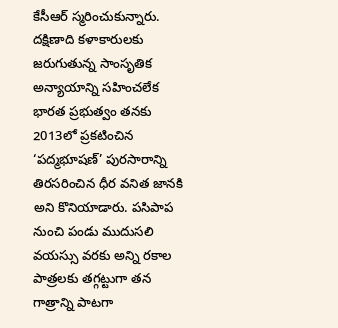కేసీఆర్ స్మరించుకున్నారు. దక్షిణాది కళాకారులకు జరుగుతున్న సాంసృతిక అన్యాయాన్ని సహించలేక భారత ప్రభుత్వం తనకు 2013లో ప్రకటించిన ‘పద్మభూషణ్’ పురసారాన్ని తిరసరించిన ధీర వనిత జానకి అని కొనియాడారు. పసిపాప నుంచి పండు ముదుసలి వయస్సు వరకు అన్ని రకాల పాత్రలకు తగ్గట్టుగా తన గాత్రాన్ని పాటగా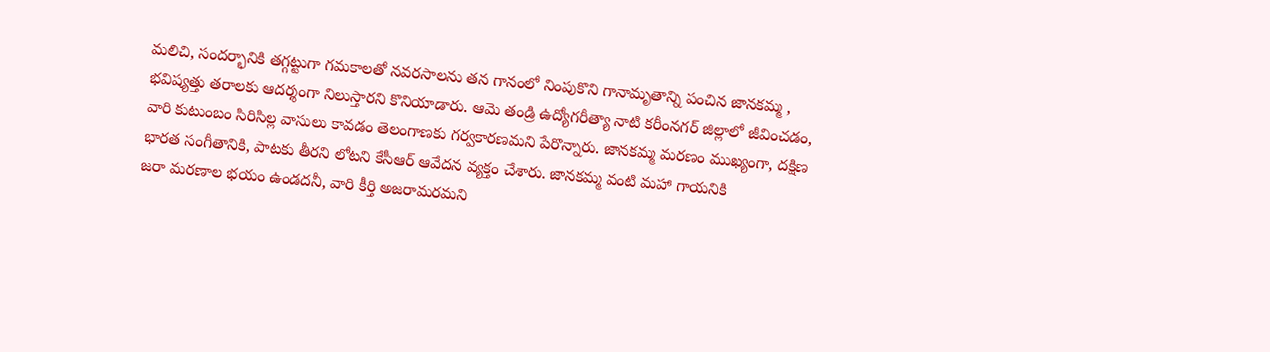మలిచి, సందర్భానికి తగ్గట్టుగా గమకాలతో నవరసాలను తన గానంలో నింపుకొని గానామృతాన్ని పంచిన జానకమ్మ , భవిష్యత్తు తరాలకు ఆదర్శంగా నిలుస్తారని కొనియాడారు. ఆమె తండ్రి ఉద్యోగరీత్యా నాటి కరీంనగర్ జిల్లాలో జీవించడం, వారి కుటుంబం సిరిసిల్ల వాసులు కావడం తెలంగాణకు గర్వకారణమని పేరొన్నారు. జానకమ్మ మరణం ముఖ్యంగా, దక్షిణ భారత సంగీతానికి, పాటకు తీరని లోటని కేసీఆర్ ఆవేదన వ్యక్తం చేశారు. జానకమ్మ వంటి మహా గాయనికి
జరా మరణాల భయం ఉండదనీ, వారి కీర్తి అజరామరమని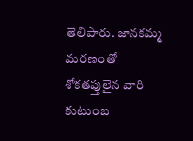తెలిపారు. జానకమ్మ మరణంతో శోకతప్తులైన వారి కుటుంబ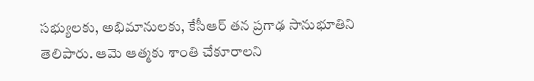సభ్యులకు, అభిమానులకు, కేసీఆర్ తన ప్రగాఢ సానుభూతిని తెలిపారు. ఆమె ఆత్మకు శాంతి చేకూరాలని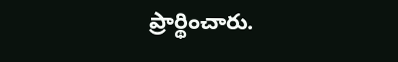ప్రార్థించారు.